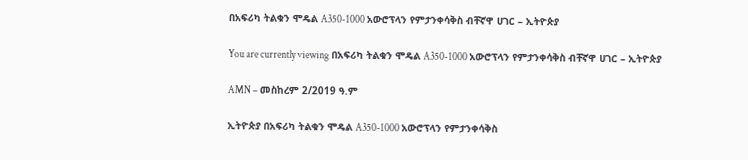በአፍሪካ ትልቁን ሞዴል A350-1000 አውሮፕላን የምታንቀሳቅስ ብቸኛዋ ሀገር – ኢትዮጵያ

You are currently viewing በአፍሪካ ትልቁን ሞዴል A350-1000 አውሮፕላን የምታንቀሳቅስ ብቸኛዋ ሀገር – ኢትዮጵያ

AMN – መስከረም 2/2019 ዓ.ም

ኢትዮጵያ በአፍሪካ ትልቁን ሞዴል A350-1000 አውሮፕላን የምታንቀሳቅስ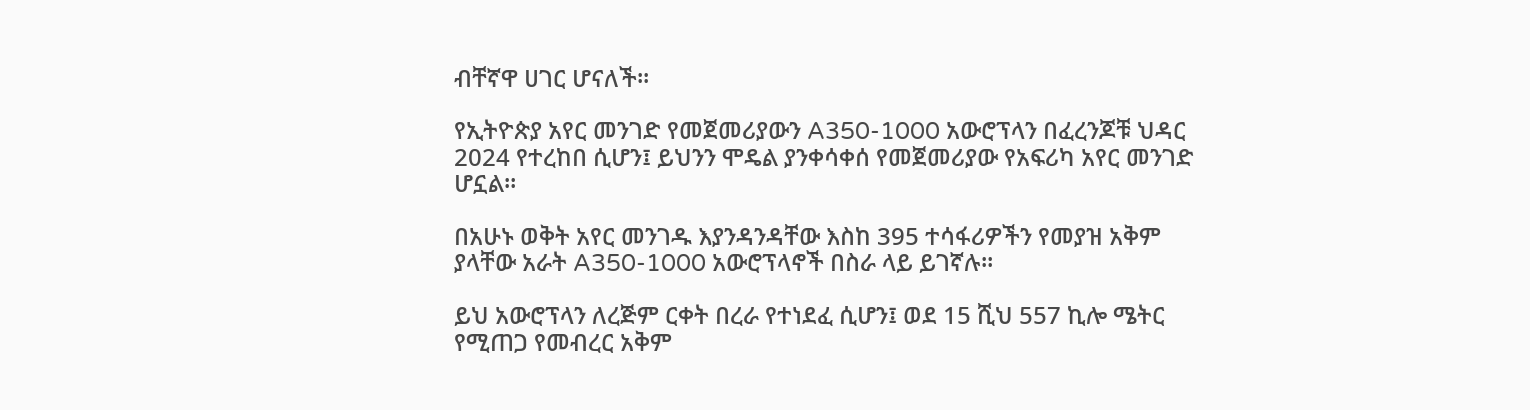ብቸኛዋ ሀገር ሆናለች፡፡

የኢትዮጵያ አየር መንገድ የመጀመሪያውን A350-1000 አውሮፕላን በፈረንጆቹ ህዳር 2024 የተረከበ ሲሆን፤ ይህንን ሞዴል ያንቀሳቀሰ የመጀመሪያው የአፍሪካ አየር መንገድ ሆኗል።

በአሁኑ ወቅት አየር መንገዱ እያንዳንዳቸው እስከ 395 ተሳፋሪዎችን የመያዝ አቅም ያላቸው አራት A350-1000 አውሮፕላኖች በስራ ላይ ይገኛሉ።

ይህ አውሮፕላን ለረጅም ርቀት በረራ የተነደፈ ሲሆን፤ ወደ 15 ሺህ 557 ኪሎ ሜትር የሚጠጋ የመብረር አቅም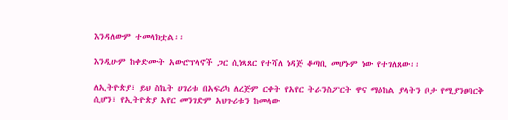እንዳለውም ተመላክቷል፡፡

እንዲሁም ከቀድሙት አውሮፕላኖች ጋር ሲነጻጸር የተሻለ ነዳጅ ቆጣቢ መሆኑም ነው የተገለጸው፡፡

ለኢትዮጵያ፣ ይህ ስኬት ሀገሪቱ በአፍሪካ ለረጅም ርቀት የአየር ትራንስፖርት ዋና ማዕከል ያላትን ቦታ የሚያንፀባርቅ ሲሆን፣ የኢትዮጵያ አየር መንገድም አህጉሪቱን ከመላው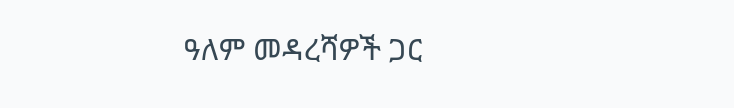ዓለም መዳረሻዎች ጋር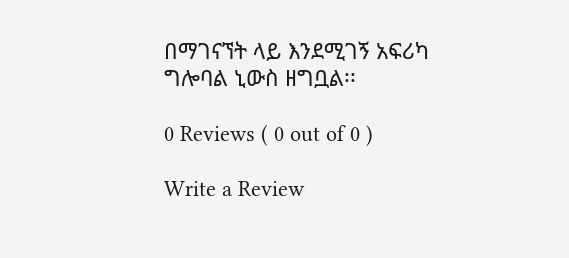በማገናኘት ላይ እንደሚገኝ አፍሪካ ግሎባል ኒውስ ዘግቧል፡፡

0 Reviews ( 0 out of 0 )

Write a Review